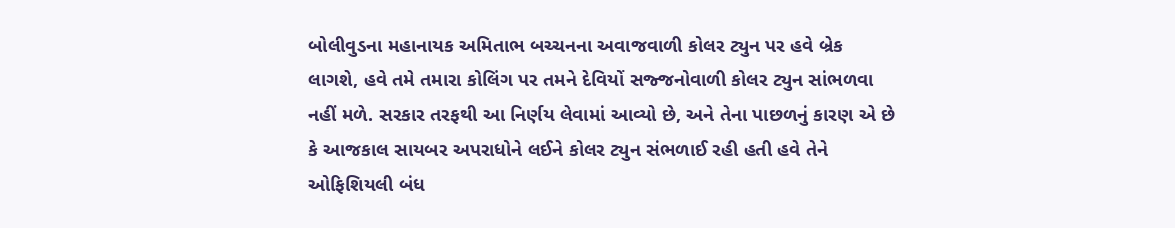બોલીવુડના મહાનાયક અમિતાભ બચ્ચનના અવાજવાળી કોલર ટ્યુન પર હવે બ્રેક લાગશે, હવે તમે તમારા કોલિંગ પર તમને દેવિયોં સજ્જનોવાળી કોલર ટ્યુન સાંભળવા નહીં મળે. સરકાર તરફથી આ નિર્ણય લેવામાં આવ્યો છે, અને તેના પાછળનું કારણ એ છે કે આજકાલ સાયબર અપરાધોને લઈને કોલર ટ્યુન સંભળાઈ રહી હતી હવે તેને ઓફિશિયલી બંધ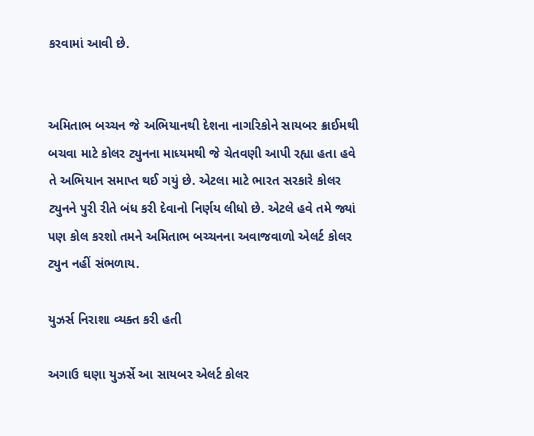કરવામાં આવી છે.


અમિતાભ બચ્ચન જે અભિયાનથી દેશના નાગરિકોને સાયબર ક્રાઈમથી બચવા માટે કોલર ટ્યુનના માધ્યમથી જે ચેતવણી આપી રહ્યા હતા હવે તે અભિયાન સમાપ્ત થઈ ગયું છે. એટલા માટે ભારત સરકારે કોલર ટ્યુનને પુરી રીતે બંધ કરી દેવાનો નિર્ણય લીધો છે. એટલે હવે તમે જ્યાં પણ કોલ કરશો તમને અમિતાભ બચ્ચનના અવાજવાળો એલર્ટ કોલર ટ્યુન નહીં સંભળાય.

યુઝર્સ નિરાશા વ્યક્ત કરી હતી

અગાઉ ઘણા યુઝર્સે આ સાયબર એલર્ટ કોલર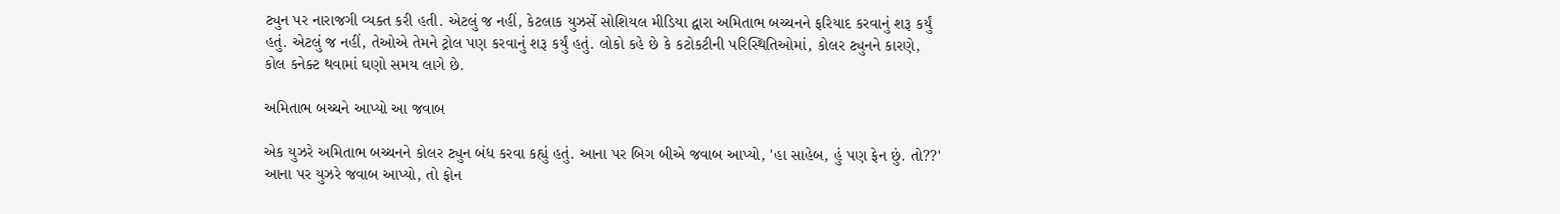ટ્યુન પર નારાજગી વ્યક્ત કરી હતી. એટલું જ નહીં, કેટલાક યુઝર્સે સોશિયલ મીડિયા દ્વારા અમિતાભ બચ્ચનને ફરિયાદ કરવાનું શરૂ કર્યું હતું. એટલું જ નહીં, તેઓએ તેમને ટ્રોલ પણ કરવાનું શરૂ કર્યું હતું. લોકો કહે છે કે કટોકટીની પરિસ્થિતિઓમાં, કોલર ટ્યુનને કારણે, કોલ કનેક્ટ થવામાં ઘણો સમય લાગે છે.

અમિતાભ બચ્ચને આપ્યો આ જવાબ

એક યુઝરે અમિતાભ બચ્ચનને કોલર ટ્યુન બંધ કરવા કહ્યું હતું. આના પર બિગ બીએ જવાબ આપ્યો, 'હા સાહેબ, હું પણ ફેન છું. તો??' આના પર યુઝરે જવાબ આપ્યો, તો ફોન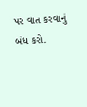પર વાત કરવાનું બંધ કરો.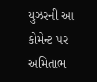યુઝરની આ કોમેન્ટ પર અમિતાભ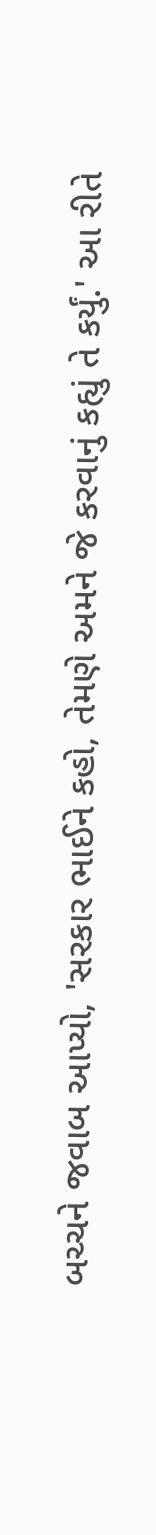બચ્ચને જવાબ આપ્યો, 'સરકાર ભાઈને કહો, તેમણે અમને જે કરવાનું કહ્યું તે કર્યું.' આ રીતે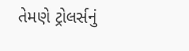તેમણે ટ્રોલર્સનું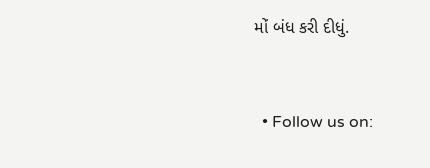મોં બંધ કરી દીધું.


  • Follow us on: